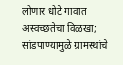लोणार धोटे गावात अस्वच्छतेचा विळखा; सांडपाण्यामुळे ग्रामस्थांचे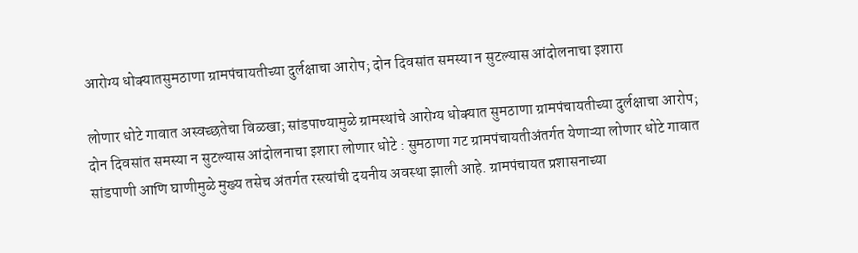आरोग्य धोक्यातसुमठाणा ग्रामपंचायतीच्या दुर्लक्षाचा आरोप; दोन दिवसांत समस्या न सुटल्यास आंदोलनाचा इशारा

लोणार धोटे गावात अस्वच्छतेचा विळखा; सांडपाण्यामुळे ग्रामस्थांचे आरोग्य धोक्यात सुमठाणा ग्रामपंचायतीच्या दुर्लक्षाचा आरोप; दोन दिवसांत समस्या न सुटल्यास आंदोलनाचा इशारा लोणार धोटे : सुमठाणा गट ग्रामपंचायतीअंतर्गत येणाऱ्या लोणार धोटे गावात सांडपाणी आणि घाणीमुळे मुख्य तसेच अंतर्गत रस्त्यांची दयनीय अवस्था झाली आहे. ग्रामपंचायत प्रशासनाच्या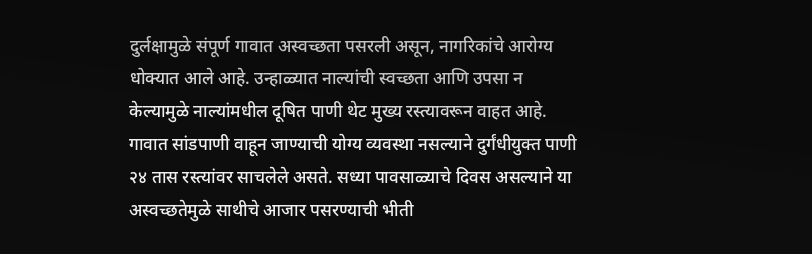दुर्लक्षामुळे संपूर्ण गावात अस्वच्छता पसरली असून, नागरिकांचे आरोग्य धोक्यात आले आहे. उन्हाळ्यात नाल्यांची स्वच्छता आणि उपसा न केल्यामुळे नाल्यांमधील दूषित पाणी थेट मुख्य रस्त्यावरून वाहत आहे. गावात सांडपाणी वाहून जाण्याची योग्य व्यवस्था नसल्याने दुर्गंधीयुक्त पाणी २४ तास रस्त्यांवर साचलेले असते. सध्या पावसाळ्याचे दिवस असल्याने या अस्वच्छतेमुळे साथीचे आजार पसरण्याची भीती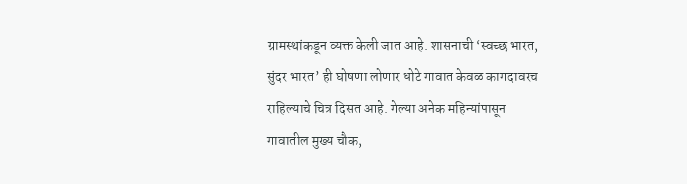ग्रामस्थांकडून व्यक्त केली जात आहे. शासनाची ‘स्वच्छ भारत, सुंदर भारत’ ही घोषणा लोणार धोटे गावात केवळ कागदावरच राहिल्याचे चित्र दिसत आहे. गेल्या अनेक महिन्यांपासून गावातील मुख्य चौक,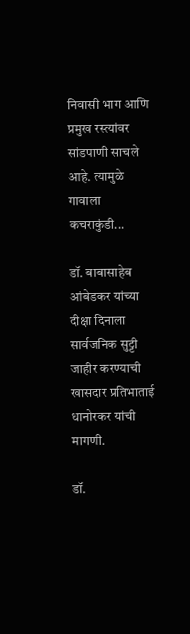निवासी भाग आणि प्रमुख रस्त्यांवर सांडपाणी साचले आहे. त्यामुळे गावाला कचराकुंडी...

डॉ. बाबासाहेब आंबेडकर यांच्या दीक्षा दिनाला सार्वजनिक सुट्टी जाहीर करण्याची खासदार प्रतिभाताई धानोरकर यांची मागणी.

डॉ.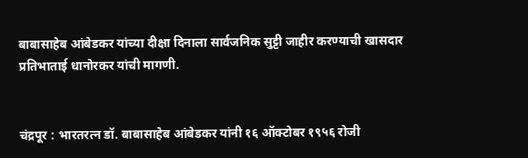बाबासाहेब आंबेडकर यांच्या दीक्षा दिनाला सार्वजनिक सुट्टी जाहीर करण्याची खासदार प्रतिभाताई धानोरकर यांची मागणी.


चंद्रपूर : भारतरत्न डॉ. बाबासाहेब आंबेडकर यांनी १६ ऑक्टोबर १९५६ रोजी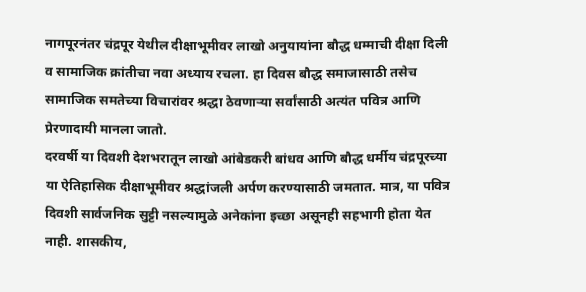नागपूरनंतर चंद्रपूर येथील दीक्षाभूमीवर लाखो अनुयायांना बौद्ध धम्माची दीक्षा दिली व सामाजिक क्रांतीचा नवा अध्याय रचला. हा दिवस बौद्ध समाजासाठी तसेच सामाजिक समतेच्या विचारांवर श्रद्धा ठेवणाऱ्या सर्वांसाठी अत्यंत पवित्र आणि प्रेरणादायी मानला जातो.
दरवर्षी या दिवशी देशभरातून लाखो आंबेडकरी बांधव आणि बौद्ध धर्मीय चंद्रपूरच्या या ऐतिहासिक दीक्षाभूमीवर श्रद्धांजली अर्पण करण्यासाठी जमतात. मात्र, या पवित्र दिवशी सार्वजनिक सुट्टी नसल्यामुळे अनेकांना इच्छा असूनही सहभागी होता येत नाही. शासकीय,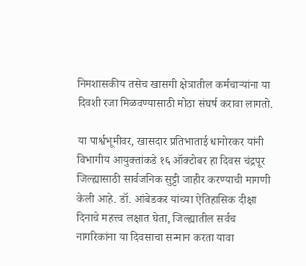निमशासकीय तसेच खासगी क्षेत्रातील कर्मचाऱ्यांना या दिवशी रजा मिळवण्यासाठी मोठा संघर्ष करावा लागतो.

या पार्श्वभूमीवर, खासदार प्रतिभाताई धानोरकर यांनी विभागीय आयुक्तांकडे १६ ऑक्टोबर हा दिवस चंद्रपूर जिल्ह्यासाठी सार्वजनिक सुट्टी जाहीर करण्याची मागणी केली आहे. डॉ. आंबेडकर यांच्या ऐतिहासिक दीक्षा दिनाचे महत्त्व लक्षात घेता, जिल्ह्यातील सर्वच नागरिकांना या दिवसाचा सन्मान करता यावा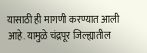यासाठी ही मागणी करण्यात आली आहे. यामुळे चंद्रपूर जिल्ह्यातील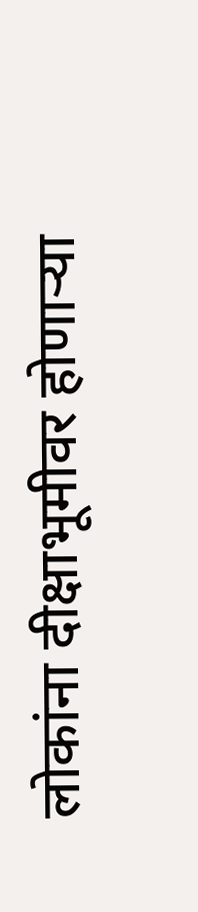लोकांना दीक्षाभूमीवर होणाऱ्या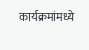कार्यक्रमांमध्ये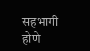सहभागी होणे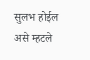सुलभ होईल असे म्हटले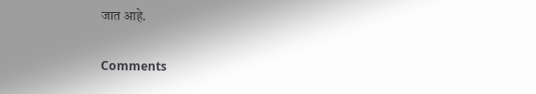जात आहे.

Comments